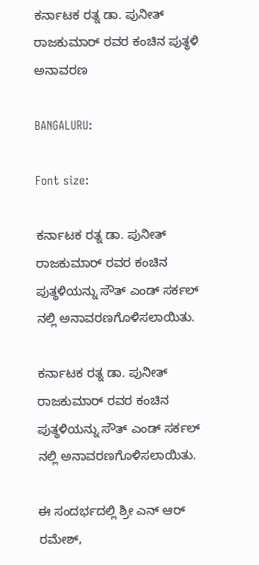ಕರ್ನಾಟಕ ರತ್ನ ಡಾ. ಪುನೀತ್ ರಾಜಕುಮಾರ್ ರವರ ಕಂಚಿನ ಪುತ್ಥಳಿ ಅನಾವರಣ

BANGALURU:

Font size:

ಕರ್ನಾಟಕ ರತ್ನ ಡಾ. ಪುನೀತ್ ರಾಜಕುಮಾರ್ ರವರ ಕಂಚಿನ ಪುತ್ಥಳಿಯನ್ನು ಸೌತ್ ಎಂಡ್ ಸರ್ಕಲ್ ನಲ್ಲಿ ಅನಾವರಣಗೊಳಿಸಲಾಯಿತು.

ಕರ್ನಾಟಕ ರತ್ನ ಡಾ. ಪುನೀತ್ ರಾಜಕುಮಾರ್ ರವರ ಕಂಚಿನ ಪುತ್ಥಳಿಯನ್ನು ಸೌತ್ ಎಂಡ್ ಸರ್ಕಲ್ ನಲ್ಲಿ ಅನಾವರಣಗೊಳಿಸಲಾಯಿತು.

ಈ ಸಂದರ್ಭದಲ್ಲಿ ಶ್ರೀ ಎನ್ ಆರ್ ರಮೇಶ್,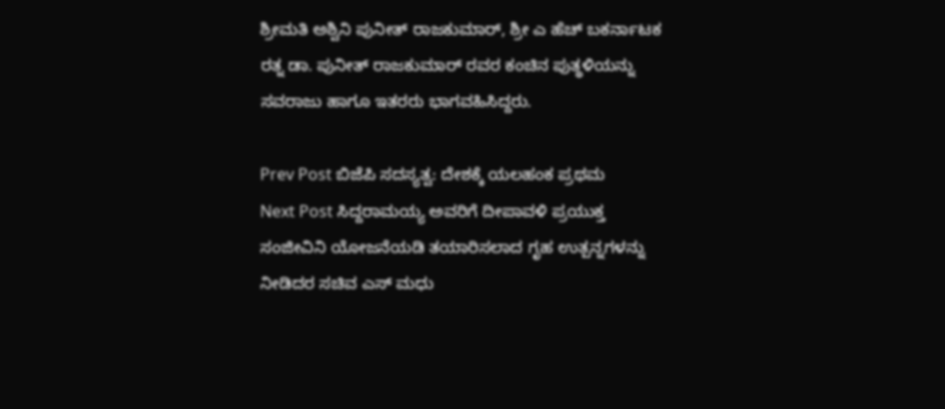ಶ್ರೀಮತಿ ಅಶ್ವಿನಿ ಪುನೀತ್ ರಾಜಕುಮಾರ್, ಶ್ರೀ ಎ ಹೆಚ್ ಬಕರ್ನಾಟಕ ರತ್ನ ಡಾ. ಪುನೀತ್ ರಾಜಕುಮಾರ್ ರವರ ಕಂಚಿನ ಪುತ್ಥಳಿಯನ್ನು ಸವರಾಜು ಹಾಗೂ ಇತರರು ಭಾಗವಹಿಸಿದ್ದರು.

Prev Post ಬಿಜೆಪಿ ಸದಸ್ಯತ್ವ: ದೇಶಕ್ಕೆ ಯಲಹಂಕ ಪ್ರಥಮ
Next Post ಸಿದ್ದರಾಮಯ್ಯ ಅವರಿಗೆ ದೀಪಾವಳಿ ಪ್ರಯುಕ್ತ ಸಂಜೀವಿನಿ ಯೋಜನೆಯಡಿ ತಯಾರಿಸಲಾದ ಗೃಹ ಉತ್ಪನ್ನಗಳನ್ನು ನೀಡಿದರ ಸಚಿವ ಎಸ್ ಮಧು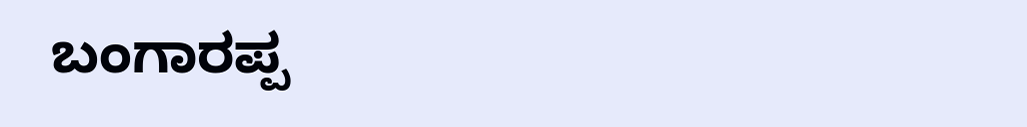ಬಂಗಾರಪ್ಪ